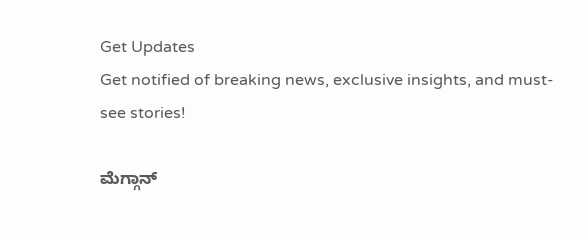Get Updates
Get notified of breaking news, exclusive insights, and must-see stories!

ಮೆಗ್ಗಾನ್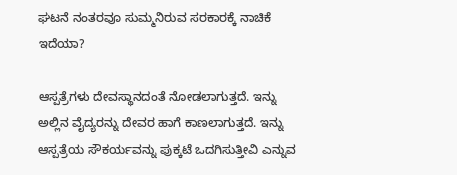ಘಟನೆ ನಂತರವೂ ಸುಮ್ಮನಿರುವ ಸರಕಾರಕ್ಕೆ ನಾಚಿಕೆ ಇದೆಯಾ?

ಆಸ್ಪತ್ರೆಗಳು ದೇವಸ್ಥಾನದಂತೆ ನೋಡಲಾಗುತ್ತದೆ. ಇನ್ನು ಅಲ್ಲಿನ ವೈದ್ಯರನ್ನು ದೇವರ ಹಾಗೆ ಕಾಣಲಾಗುತ್ತದೆ. ಇನ್ನು ಆಸ್ಪತ್ರೆಯ ಸೌಕರ್ಯವನ್ನು ಪುಕ್ಕಟೆ ಒದಗಿಸುತ್ತೀವಿ ಎನ್ನುವ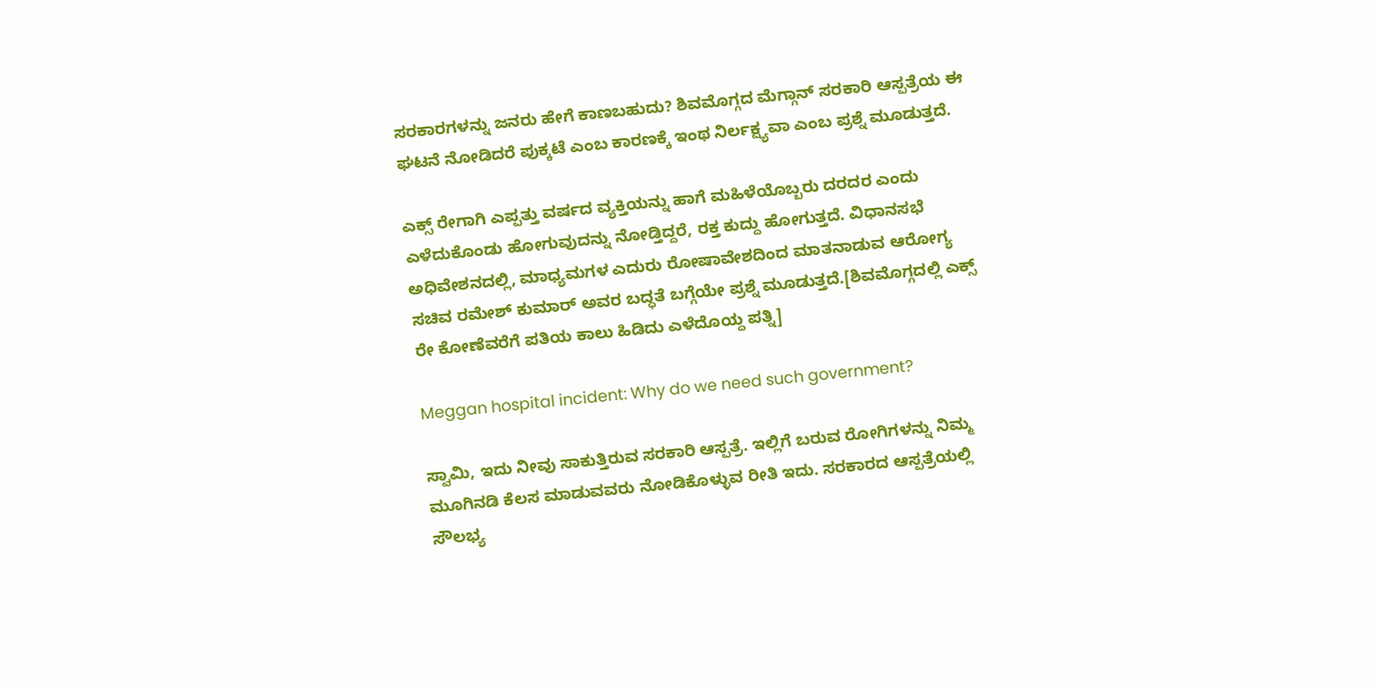ಸರಕಾರಗಳನ್ನು ಜನರು ಹೇಗೆ ಕಾಣಬಹುದು? ಶಿವಮೊಗ್ಗದ ಮೆಗ್ಗಾನ್ ಸರಕಾರಿ ಆಸ್ಪತ್ರೆಯ ಈ ಘಟನೆ ನೋಡಿದರೆ ಪುಕ್ಕಟೆ ಎಂಬ ಕಾರಣಕ್ಕೆ ಇಂಥ ನಿರ್ಲಕ್ಷ್ಯವಾ ಎಂಬ ಪ್ರಶ್ನೆ ಮೂಡುತ್ತದೆ.

ಎಕ್ಸ್ ರೇಗಾಗಿ ಎಪ್ಪತ್ತು ವರ್ಷದ ವ್ಯಕ್ತಿಯನ್ನು ಹಾಗೆ ಮಹಿಳೆಯೊಬ್ಬರು ದರದರ ಎಂದು ಎಳೆದುಕೊಂಡು ಹೋಗುವುದನ್ನು ನೋಡ್ತಿದ್ದರೆ, ರಕ್ತ ಕುದ್ದು ಹೋಗುತ್ತದೆ. ವಿಧಾನಸಭೆ ಅಧಿವೇಶನದಲ್ಲಿ, ಮಾಧ್ಯಮಗಳ ಎದುರು ರೋಷಾವೇಶದಿಂದ ಮಾತನಾಡುವ ಆರೋಗ್ಯ ಸಚಿವ ರಮೇಶ್ ಕುಮಾರ್ ಅವರ ಬದ್ಧತೆ ಬಗ್ಗೆಯೇ ಪ್ರಶ್ನೆ ಮೂಡುತ್ತದೆ.[ಶಿವಮೊಗ್ಗದಲ್ಲಿ ಎಕ್ಸ್ ರೇ ಕೋಣೆವರೆಗೆ ಪತಿಯ ಕಾಲು ಹಿಡಿದು ಎಳೆದೊಯ್ದ ಪತ್ನಿ]

Meggan hospital incident: Why do we need such government?

ಸ್ವಾಮಿ, ಇದು ನೀವು ಸಾಕುತ್ತಿರುವ ಸರಕಾರಿ ಆಸ್ಪತ್ರೆ. ಇಲ್ಲಿಗೆ ಬರುವ ರೋಗಿಗಳನ್ನು ನಿಮ್ಮ ಮೂಗಿನಡಿ ಕೆಲಸ ಮಾಡುವವರು ನೋಡಿಕೊಳ್ಳುವ ರೀತಿ ಇದು. ಸರಕಾರದ ಆಸ್ಪತ್ರೆಯಲ್ಲಿ ಸೌಲಭ್ಯ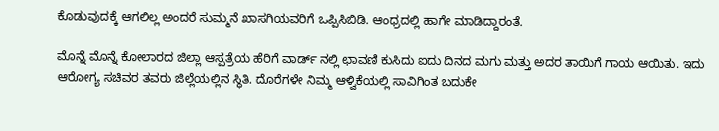ಕೊಡುವುದಕ್ಕೆ ಆಗಲಿಲ್ಲ ಅಂದರೆ ಸುಮ್ಮನೆ ಖಾಸಗಿಯವರಿಗೆ ಒಪ್ಪಿಸಿಬಿಡಿ. ಆಂಧ್ರದಲ್ಲಿ ಹಾಗೇ ಮಾಡಿದ್ದಾರಂತೆ.

ಮೊನ್ನೆ ಮೊನ್ನೆ ಕೋಲಾರದ ಜಿಲ್ಲಾ ಆಸ್ಪತ್ರೆಯ ಹೆರಿಗೆ ವಾರ್ಡ್ ನಲ್ಲಿ ಛಾವಣಿ ಕುಸಿದು ಐದು ದಿನದ ಮಗು ಮತ್ತು ಅದರ ತಾಯಿಗೆ ಗಾಯ ಆಯಿತು. ಇದು ಆರೋಗ್ಯ ಸಚಿವರ ತವರು ಜಿಲ್ಲೆಯಲ್ಲಿನ ಸ್ಥಿತಿ. ದೊರೆಗಳೇ ನಿಮ್ಮ ಆಳ್ವಿಕೆಯಲ್ಲಿ ಸಾವಿಗಿಂತ ಬದುಕೇ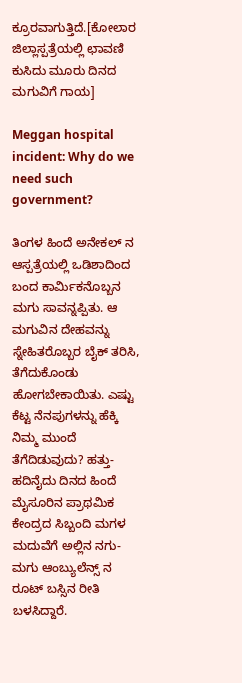ಕ್ರೂರವಾಗುತ್ತಿದೆ.[ಕೋಲಾರ ಜಿಲ್ಲಾಸ್ಪತ್ರೆಯಲ್ಲಿ ಛಾವಣಿ ಕುಸಿದು ಮೂರು ದಿನದ ಮಗುವಿಗೆ ಗಾಯ]

Meggan hospital incident: Why do we need such government?

ತಿಂಗಳ ಹಿಂದೆ ಅನೇಕಲ್ ನ ಆಸ್ಪತ್ರೆಯಲ್ಲಿ ಒಡಿಶಾದಿಂದ ಬಂದ ಕಾರ್ಮಿಕನೊಬ್ಬನ ಮಗು ಸಾವನ್ನಪ್ಪಿತು. ಆ ಮಗುವಿನ ದೇಹವನ್ನು ಸ್ನೇಹಿತರೊಬ್ಬರ ಬೈಕ್ ತರಿಸಿ, ತೆಗೆದುಕೊಂಡು ಹೋಗಬೇಕಾಯಿತು. ಎಷ್ಟು ಕೆಟ್ಟ ನೆನಪುಗಳನ್ನು ಹೆಕ್ಕಿ ನಿಮ್ಮ ಮುಂದೆ ತೆಗೆದಿಡುವುದು? ಹತ್ತು-ಹದಿನೈದು ದಿನದ ಹಿಂದೆ ಮೈಸೂರಿನ ಪ್ರಾಥಮಿಕ ಕೇಂದ್ರದ ಸಿಬ್ಬಂದಿ ಮಗಳ ಮದುವೆಗೆ ಅಲ್ಲಿನ ನಗು-ಮಗು ಆಂಬ್ಯುಲೆನ್ಸ್ ನ ರೂಟ್ ಬಸ್ಸಿನ ರೀತಿ ಬಳಸಿದ್ದಾರೆ.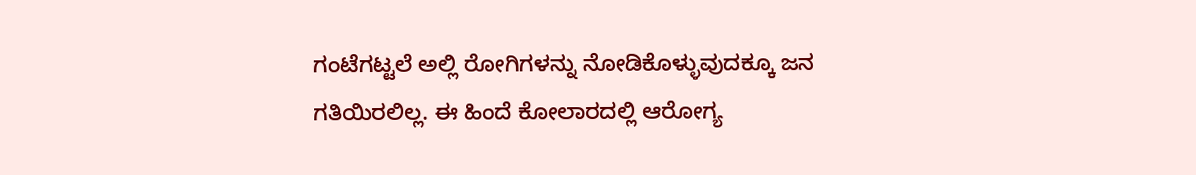ಗಂಟೆಗಟ್ಟಲೆ ಅಲ್ಲಿ ರೋಗಿಗಳನ್ನು ನೋಡಿಕೊಳ್ಳುವುದಕ್ಕೂ ಜನ ಗತಿಯಿರಲಿಲ್ಲ. ಈ ಹಿಂದೆ ಕೋಲಾರದಲ್ಲಿ ಆರೋಗ್ಯ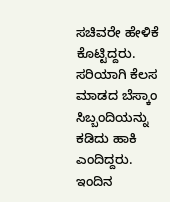ಸಚಿವರೇ ಹೇಳಿಕೆ ಕೊಟ್ಟಿದ್ದರು. ಸರಿಯಾಗಿ ಕೆಲಸ ಮಾಡದ ಬೆಸ್ಕಾಂ ಸಿಬ್ಬಂದಿಯನ್ನು ಕಡಿದು ಹಾಕಿ ಎಂದಿದ್ದರು. ಇಂದಿನ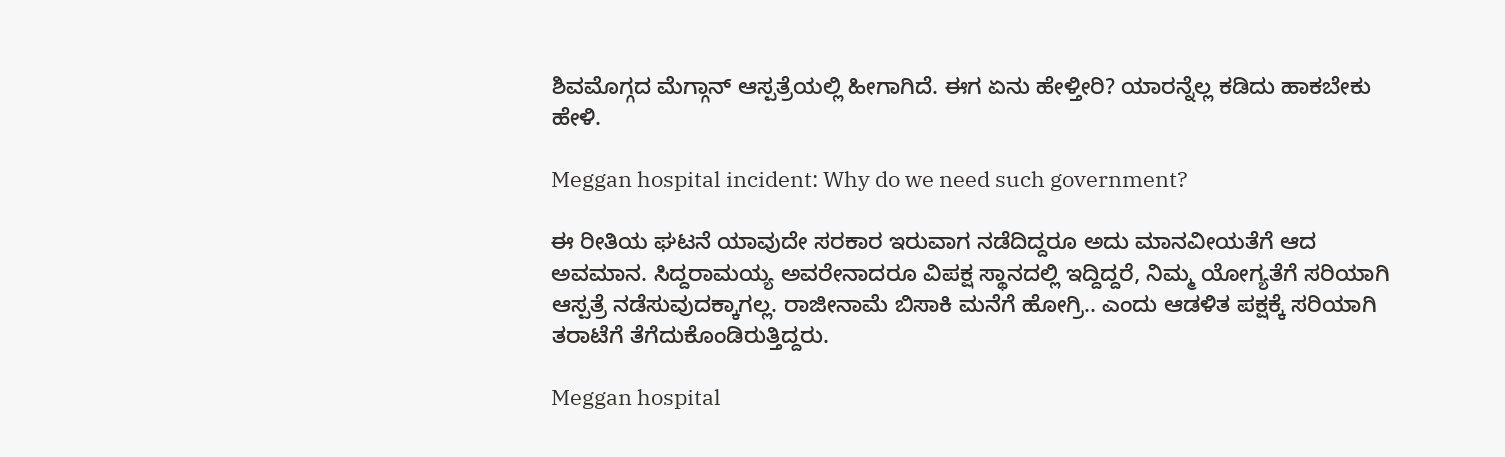ಶಿವಮೊಗ್ಗದ ಮೆಗ್ಗಾನ್ ಆಸ್ಪತ್ರೆಯಲ್ಲಿ ಹೀಗಾಗಿದೆ. ಈಗ ಏನು ಹೇಳ್ತೀರಿ? ಯಾರನ್ನೆಲ್ಲ ಕಡಿದು ಹಾಕಬೇಕು ಹೇಳಿ.

Meggan hospital incident: Why do we need such government?

ಈ ರೀತಿಯ ಘಟನೆ ಯಾವುದೇ ಸರಕಾರ ಇರುವಾಗ ನಡೆದಿದ್ದರೂ ಅದು ಮಾನವೀಯತೆಗೆ ಆದ ಅವಮಾನ. ಸಿದ್ದರಾಮಯ್ಯ ಅವರೇನಾದರೂ ವಿಪಕ್ಷ ಸ್ಥಾನದಲ್ಲಿ ಇದ್ದಿದ್ದರೆ, ನಿಮ್ಮ ಯೋಗ್ಯತೆಗೆ ಸರಿಯಾಗಿ ಆಸ್ಪತ್ರೆ ನಡೆಸುವುದಕ್ಕಾಗಲ್ಲ. ರಾಜೀನಾಮೆ ಬಿಸಾಕಿ ಮನೆಗೆ ಹೋಗ್ರಿ.. ಎಂದು ಆಡಳಿತ ಪಕ್ಷಕ್ಕೆ ಸರಿಯಾಗಿ ತರಾಟೆಗೆ ತೆಗೆದುಕೊಂಡಿರುತ್ತಿದ್ದರು.

Meggan hospital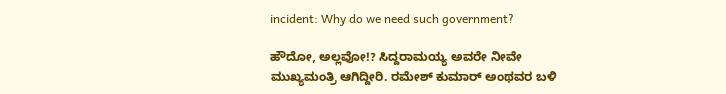incident: Why do we need such government?

ಹೌದೋ, ಅಲ್ಲವೋ!? ಸಿದ್ದರಾಮಯ್ಯ ಅವರೇ ನೀವೇ ಮುಖ್ಯಮಂತ್ರಿ ಆಗಿದ್ದೀರಿ. ರಮೇಶ್ ಕುಮಾರ್ ಅಂಥವರ ಬಳಿ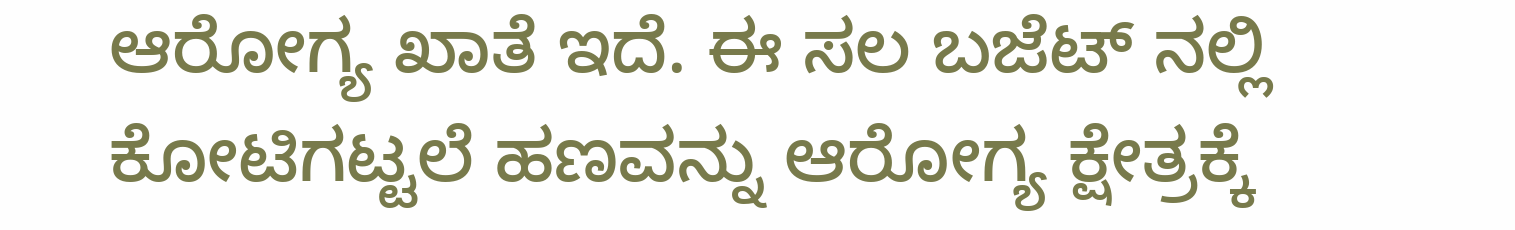ಆರೋಗ್ಯ ಖಾತೆ ಇದೆ. ಈ ಸಲ ಬಜೆಟ್ ನಲ್ಲಿ ಕೋಟಿಗಟ್ಟಲೆ ಹಣವನ್ನು ಆರೋಗ್ಯ ಕ್ಷೇತ್ರಕ್ಕೆ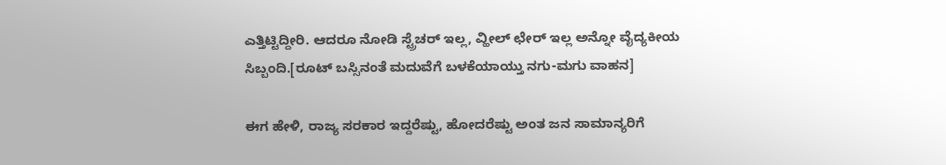ಎತ್ತಿಟ್ಟಿದ್ದೀರಿ. ಆದರೂ ನೋಡಿ ಸ್ಟ್ರೆಚರ್ ಇಲ್ಲ, ವ್ಹೀಲ್ ಛೇರ್ ಇಲ್ಲ ಅನ್ನೋ ವೈದ್ಯಕೀಯ ಸಿಬ್ಬಂದಿ.[ರೂಟ್ ಬಸ್ಸಿನಂತೆ ಮದುವೆಗೆ ಬಳಕೆಯಾಯ್ತು ನಗು-ಮಗು ವಾಹನ]

ಈಗ ಹೇಳಿ, ರಾಜ್ಯ ಸರಕಾರ ಇದ್ದರೆಷ್ಟು, ಹೋದರೆಷ್ಟು ಅಂತ ಜನ ಸಾಮಾನ್ಯರಿಗೆ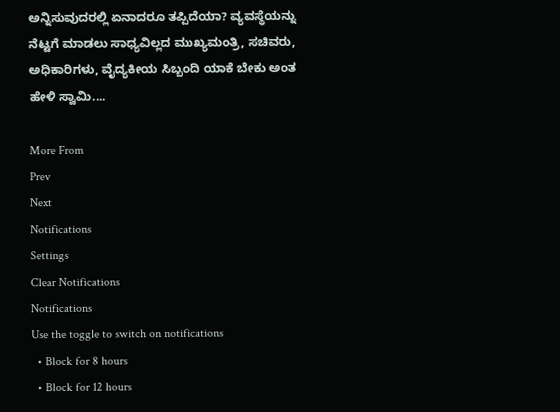ಅನ್ನಿಸುವುದರಲ್ಲಿ ಏನಾದರೂ ತಪ್ಪಿದೆಯಾ? ವ್ಯವಸ್ಥೆಯನ್ನು ನೆಟ್ಟಗೆ ಮಾಡಲು ಸಾಧ್ಯವಿಲ್ಲದ ಮುಖ್ಯಮಂತ್ರಿ, ಸಚಿವರು, ಅಧಿಕಾರಿಗಳು, ವೈದ್ಯಕೀಯ ಸಿಬ್ಬಂದಿ ಯಾಕೆ ಬೇಕು ಅಂತ ಹೇಳಿ ಸ್ವಾಮಿ....

More From
Prev
Next
Notifications
Settings
Clear Notifications
Notifications
Use the toggle to switch on notifications
  • Block for 8 hours
  • Block for 12 hours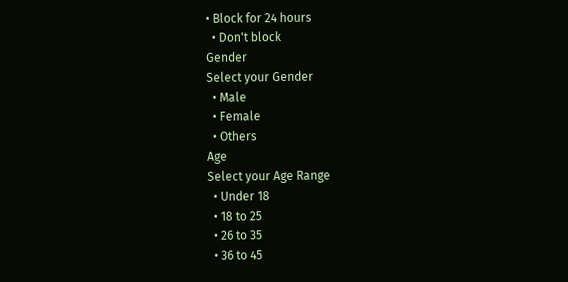• Block for 24 hours
  • Don't block
Gender
Select your Gender
  • Male
  • Female
  • Others
Age
Select your Age Range
  • Under 18
  • 18 to 25
  • 26 to 35
  • 36 to 45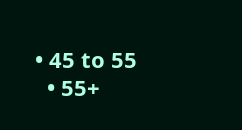• 45 to 55
  • 55+